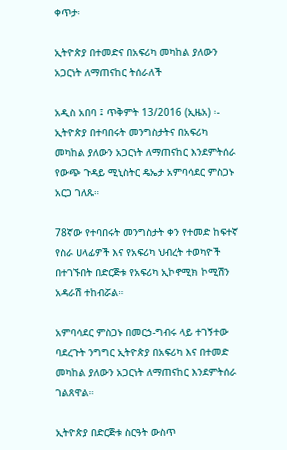ቀጥታ፡

ኢትዮጵያ በተመድና በአፍሪካ መካከል ያለውን አጋርነት ለማጠናከር ትሰራለች

አዲስ አበባ ፤ ጥቅምት 13/2016 (ኢዜአ) ፡- ኢትዮጵያ በተባበሩት መንግስታትና በአፍሪካ መካከል ያለውን አጋርነት ለማጠናከር እንደምትሰራ የውጭ ጉዳይ ሚኒስትር ዴኤታ አምባሳደር ምስጋኑ አርጋ ገለጹ።

78ኛው የተባበሩት መንግስታት ቀን የተመድ ከፍተኛ የስራ ሀላፊዎች እና የአፍሪካ ህብረት ተወካዮች በተገኙበት በድርጅቱ የአፍሪካ ኢኮኖሚክ ኮሚሽን አዳራሽ ተከብሯል።

አምባሳደር ምስጋኑ በመርኃ-ግብሩ ላይ ተገኝተው ባደረጉት ንግግር ኢትዮጵያ በአፍሪካ እና በተመድ መካከል ያለውን አጋርነት ለማጠናከር እንደምትሰራ ገልጸዋል።

ኢትዮጵያ በድርጅቱ ስርዓት ውስጥ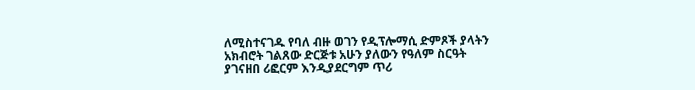ለሚስተናገዱ የባለ ብዙ ወገን የዲፕሎማሲ ድምጾች ያላትን አክብሮት ገልጸው ድርጅቱ አሁን ያለውን የዓለም ስርዓት ያገናዘበ ሪፎርም እንዲያደርግም ጥሪ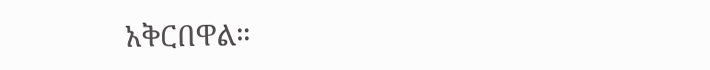አቅርበዋል።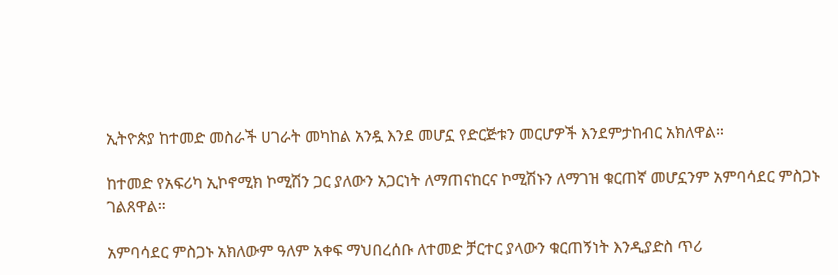ኢትዮጵያ ከተመድ መስራች ሀገራት መካከል አንዷ እንደ መሆኗ የድርጅቱን መርሆዎች እንደምታከብር አክለዋል።

ከተመድ የአፍሪካ ኢኮኖሚክ ኮሚሽን ጋር ያለውን አጋርነት ለማጠናከርና ኮሚሽኑን ለማገዝ ቁርጠኛ መሆኗንም አምባሳደር ምስጋኑ ገልጸዋል።

አምባሳደር ምስጋኑ አክለውም ዓለም አቀፍ ማህበረሰቡ ለተመድ ቻርተር ያላውን ቁርጠኝነት እንዲያድስ ጥሪ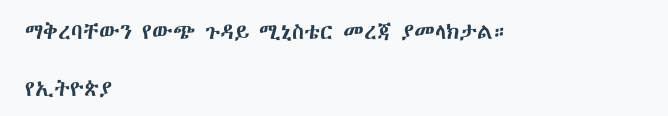ማቅረባቸውን የውጭ ጉዳይ ሚኒስቴር መረጃ ያመላክታል።

የኢትዮጵያ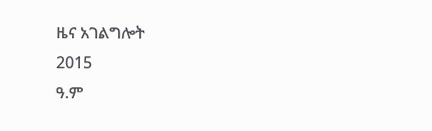ዜና አገልግሎት
2015
ዓ.ም